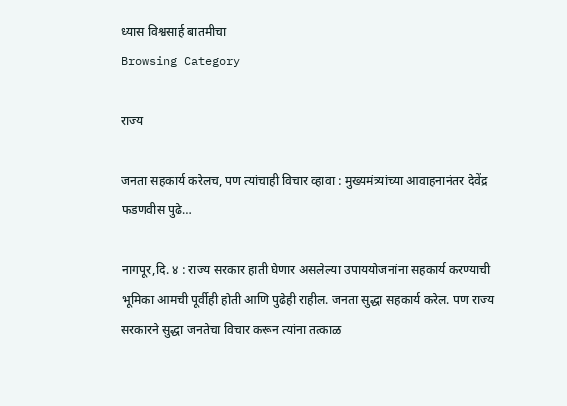ध्यास विश्वसार्ह बातमीचा
Browsing Category

राज्य

जनता सहकार्य करेलच, पण त्यांचाही विचार व्हावा : मुख्यमंत्र्यांच्या आवाहनानंतर देवेंद्र फडणवीस पुढे…

नागपूर,दि. ४ : राज्य सरकार हाती घेणार असलेल्या उपाययोजनांना सहकार्य करण्याची भूमिका आमची पूर्वीही होती आणि पुढेही राहील. जनता सुद्धा सहकार्य करेल. पण राज्य सरकारने सुद्धा जनतेचा विचार करून त्यांना तत्काळ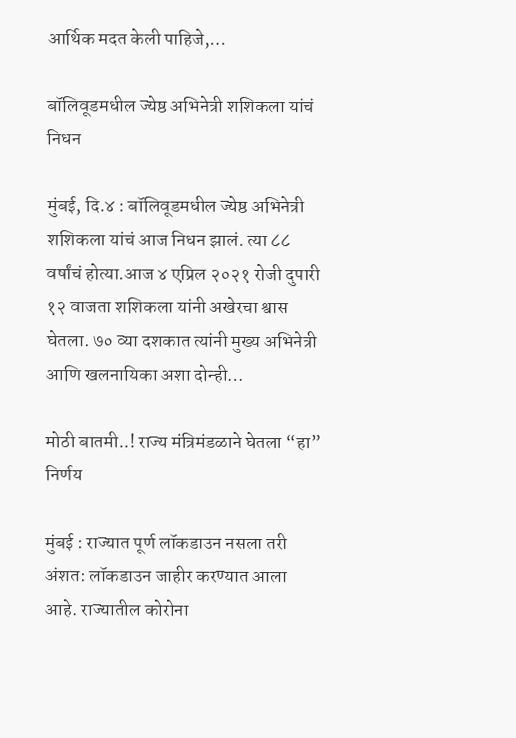आर्थिक मदत केली पाहिजे,…

बॉलिवूडमधील ज्येष्ठ अभिनेत्री शशिकला यांचं निधन

मुंबई, दि.४ : बॉलिवूडमधील ज्येष्ठ अभिनेत्री शशिकला यांचं आज निधन झालं. त्या ८८ वर्षांचं होत्या.आज ४ एप्रिल २०२१ रोजी दुपारी १२ वाजता शशिकला यांनी अखेरचा श्वास घेतला. ७० व्या दशकात त्यांनी मुख्य अभिनेत्री आणि खलनायिका अशा दोन्ही…

मोठी बातमी..! राज्य मंत्रिमंडळाने घेतला “हा” निर्णय

मुंबई : राज्यात पूर्ण लॉकडाउन नसला तरी अंशत: लॉकडाउन जाहीर करण्यात आला आहे. राज्यातील कोरोना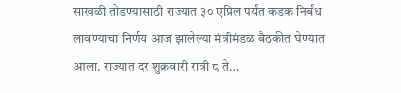साखळी तोडण्यासाठी राज्यात ३० एप्रिल पर्यंत कडक निर्बंध लावण्याचा निर्णय आज झालेल्या मंत्रीमंडळ बैठकीत घेण्यात आला. राज्यात दर शुक्रवारी रात्री ८ ते…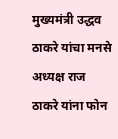मुख्यमंत्री उद्धव ठाकरे यांचा मनसे अध्यक्ष राज ठाकरे यांना फोन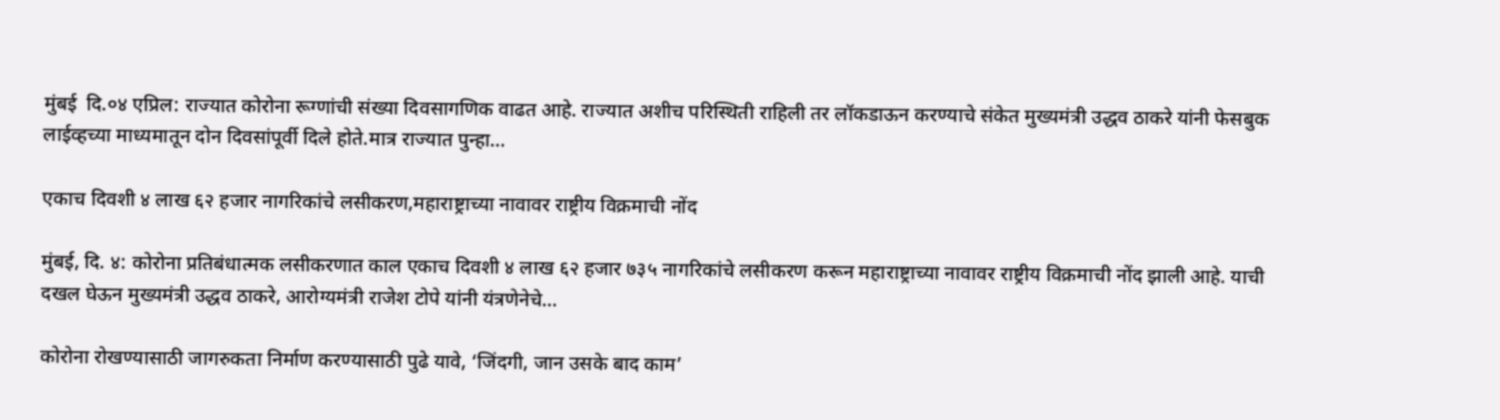मुंबई  दि.०४ एप्रिल: राज्यात कोरोना रूग्णांची संख्या दिवसागणिक वाढत आहे. राज्यात अशीच परिस्थिती राहिली तर लॉकडाऊन करण्याचे संकेत मुख्यमंत्री उद्धव ठाकरे यांनी फेसबुक लाईव्हच्या माध्यमातून दोन दिवसांपूर्वी दिले होते.मात्र राज्यात पुन्हा…

एकाच दिवशी ४ लाख ६२ हजार नागरिकांचे लसीकरण,महाराष्ट्राच्या नावावर राष्ट्रीय विक्रमाची नोंद

मुंबई, दि. ४: कोरोना प्रतिबंधात्मक लसीकरणात काल एकाच दिवशी ४ लाख ६२ हजार ७३५ नागरिकांचे लसीकरण करून महाराष्ट्राच्या नावावर राष्ट्रीय विक्रमाची नोंद झाली आहे. याची दखल घेऊन मुख्यमंत्री उद्धव ठाकरे, आरोग्यमंत्री राजेश टोपे यांनी यंत्रणेनेचे…

कोरोना रोखण्यासाठी जागरुकता निर्माण करण्यासाठी पुढे यावे, ‘जिंदगी, जान उसके बाद काम’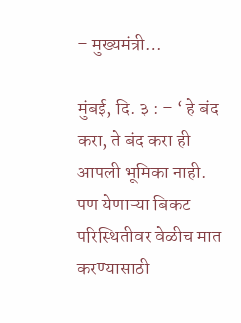– मुख्यमंत्री…

मुंबई, दि. ३ : – ‘ हे बंद करा, ते बंद करा ही आपली भूमिका नाही. पण येणाऱ्या बिकट परिस्थितीवर वेळीच मात करण्यासाठी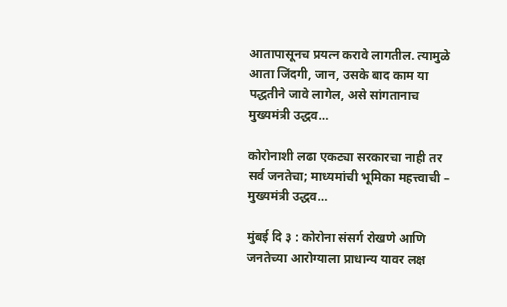आतापासूनच प्रयत्न करावे लागतील. त्यामुळे आता जिंदगी, जान, उसके बाद काम या पद्धतीने जावे लागेल, असे सांगतानाच मुख्यमंत्री उद्धव…

कोरोनाशी लढा एकट्या सरकारचा नाही तर सर्व जनतेचा; माध्यमांची भूमिका महत्त्वाची – मुख्यमंत्री उद्धव…

मुंबई दि ३ : कोरोना संसर्ग रोखणे आणि जनतेच्या आरोग्याला प्राधान्य यावर लक्ष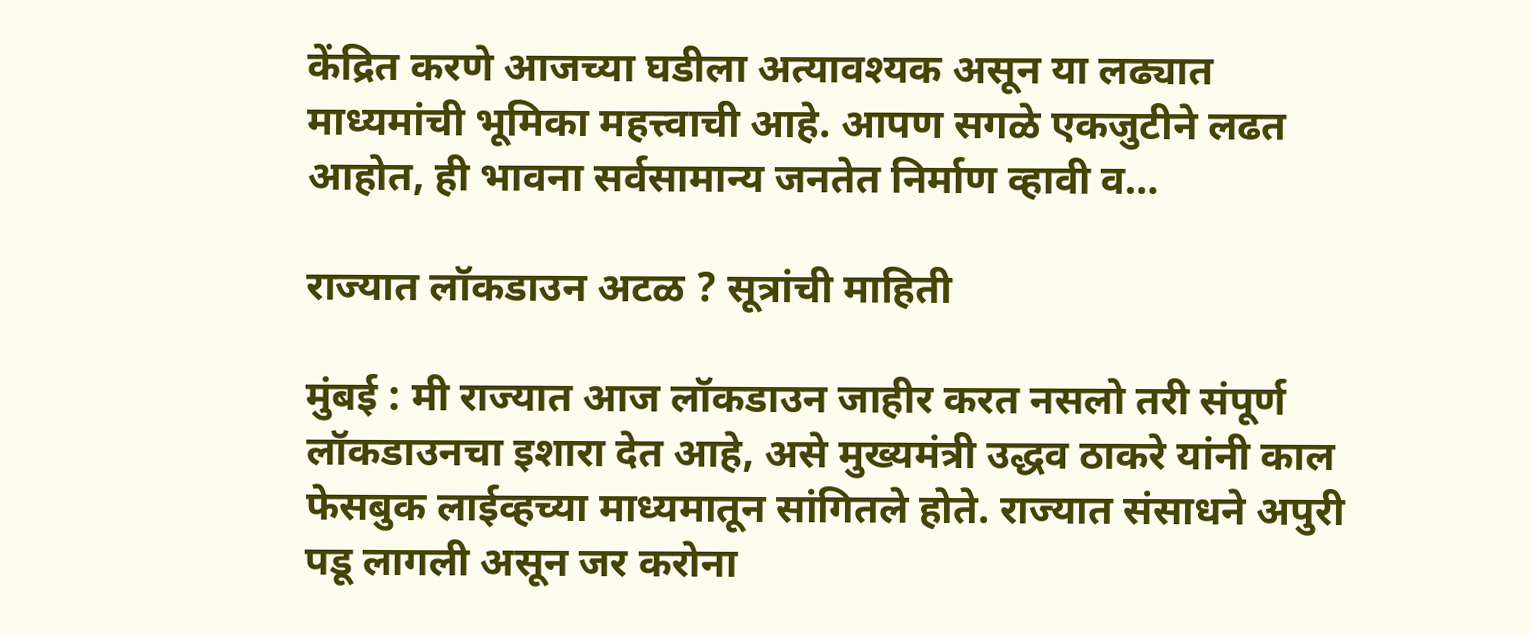केंद्रित करणे आजच्या घडीला अत्यावश्यक असून या लढ्यात माध्यमांची भूमिका महत्त्वाची आहे. आपण सगळे एकजुटीने लढत आहोत, ही भावना सर्वसामान्य जनतेत निर्माण व्हावी व…

राज्यात लॉकडाउन अटळ ? सूत्रांची माहिती

मुंबई : मी राज्यात आज लॉकडाउन जाहीर करत नसलो तरी संपूर्ण लॉकडाउनचा इशारा देत आहे, असे मुख्यमंत्री उद्धव ठाकरे यांनी काल फेसबुक लाईव्हच्या माध्यमातून सांगितले होते. राज्यात संसाधने अपुरी पडू लागली असून जर करोना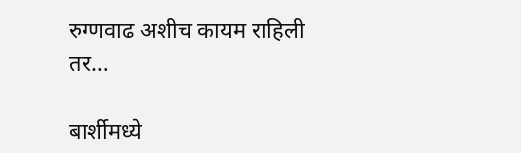रुग्णवाढ अशीच कायम राहिली तर…

बार्शीमध्ये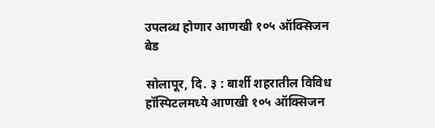उपलब्ध होणार आणखी १०५ ऑक्सिजन बेड

सोलापूर, दि. ३ : बार्शी शहरातील विविध हॉस्पिटलमध्ये आणखी १०५ ऑक्सिजन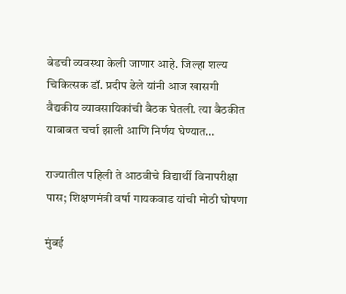बेडची व्यवस्था केली जाणार आहे. जिल्हा शल्य चिकित्सक डॉ. प्रदीप ढेले यांनी आज खासगी वैद्यकीय व्यावसायिकांची बैठक घेतली. त्या बैठकीत याबाबत चर्चा झाली आणि निर्णय घेण्यात…

राज्यातील पहिली ते आठवीचे विद्यार्थी विनापरीक्षा पास; शिक्षणमंत्री वर्षा गायकवाड यांची मोठी घोषणा

मुंबई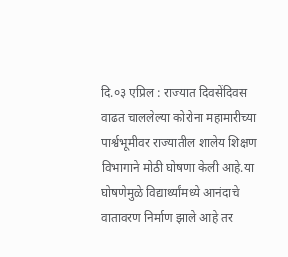दि.०३ एप्रिल : राज्यात दिवसेंदिवस वाढत चाललेल्या कोरोना महामारीच्या पार्श्वभूमीवर राज्यातील शालेय शिक्षण विभागाने मोठी घोषणा केली आहे.या घोषणेमुळे विद्यार्थ्यांमध्ये आनंदाचे वातावरण निर्माण झाले आहे तर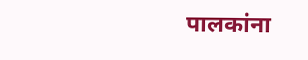पालकांना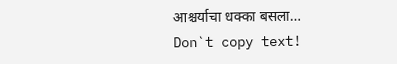आश्चर्याचा धक्का बसला…
Don`t copy text!